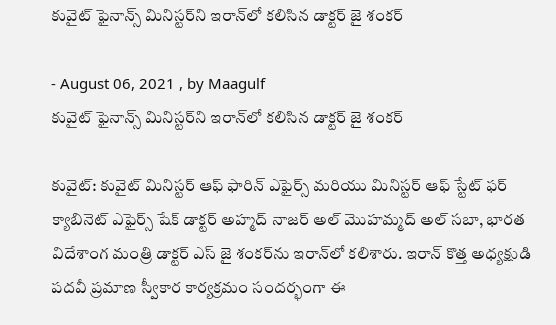కువైట్ ఫైనాన్స్ మినిస్టర్‌ని ఇరాన్‌లో కలిసిన డాక్టర్ జై శంకర్

- August 06, 2021 , by Maagulf
కువైట్ ఫైనాన్స్ మినిస్టర్‌ని ఇరాన్‌లో కలిసిన డాక్టర్ జై శంకర్

కువైట్: కువైట్ మినిస్టర్ ఆఫ్ ఫారిన్ ఎఫైర్స్ మరియు మినిస్టర్ ఆఫ్ స్టేట్ ఫర్ క్యాబినెట్ ఎఫైర్స్ షేక్ డాక్టర్ అహ్మద్ నాజర్ అల్ మొహమ్మద్ అల్ సబా, భారత విదేశాంగ మంత్రి డాక్టర్ ఎస్ జై శంకర్‌ను ఇరాన్‌లో కలిశారు. ఇరాన్ కొత్త అధ్యక్షుడి పదవీ ప్రమాణ స్వీకార కార్యక్రమం సందర్భంగా ఈ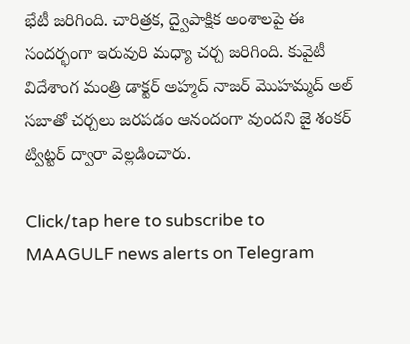భేటీ జరిగింది. చారిత్రక, ద్వైపాక్షిక అంశాలపై ఈ సందర్భంగా ఇరువురి మధ్యా చర్చ జరిగింది. కువైటీ విదేశాంగ మంత్రి డాక్టర్ అహ్మద్ నాజర్ మొహమ్మద్ అల్ సబాతో చర్చలు జరపడం ఆనందంగా వుందని జై శంకర్ ట్విట్టర్ ద్వారా వెల్లడించారు.

Click/tap here to subscribe to MAAGULF news alerts on Telegram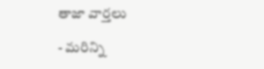తాజా వార్తలు

- మరిన్ని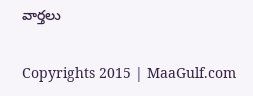వార్తలు

Copyrights 2015 | MaaGulf.com